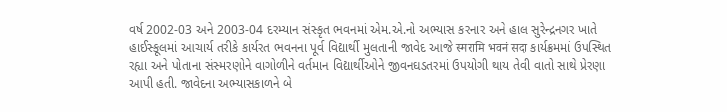વર્ષ 2002-03 અને 2003-04 દરમ્યાન સંસ્કૃત ભવનમાં એમ.એ.નો અભ્યાસ કરનાર અને હાલ સુરેન્દ્રનગર ખાતે હાઈસ્કૂલમાં આચાર્ય તરીકે કાર્યરત ભવનના પૂર્વ વિદ્યાર્થી મુલતાની જાવેદ આજે स्मरामि भवनं सदा કાર્યક્રમમાં ઉપસ્થિત રહ્યા અને પોતાના સંસ્મરણોને વાગોળીને વર્તમાન વિદ્યાર્થીઓને જીવનઘડતરમાં ઉપયોગી થાય તેવી વાતો સાથે પ્રેરણા આપી હતી. જાવેદના અભ્યાસકાળને બે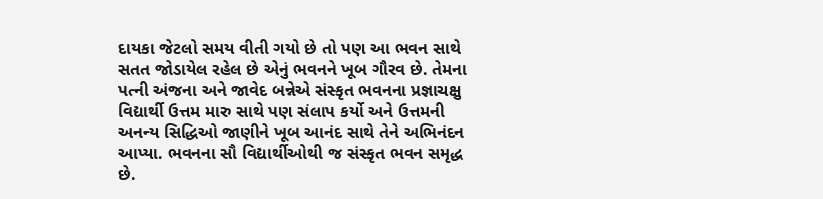દાયકા જેટલો સમય વીતી ગયો છે તો પણ આ ભવન સાથે સતત જોડાયેલ રહેલ છે એનું ભવનને ખૂબ ગૌરવ છે. તેમના પત્ની અંજના અને જાવેદ બન્નેએ સંસ્કૃત ભવનના પ્રજ્ઞાચક્ષુ વિદ્યાર્થી ઉત્તમ મારુ સાથે પણ સંલાપ કર્યો અને ઉત્તમની અનન્ય સિદ્ધિઓ જાણીને ખૂબ આનંદ સાથે તેને અભિનંદન આપ્યા. ભવનના સૌ વિદ્યાર્થીઓથી જ સંસ્કૃત ભવન સમૃદ્ધ છે.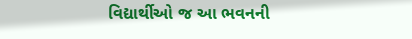વિદ્યાર્થીઓ જ આ ભવનની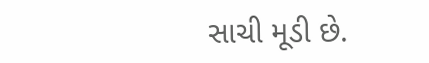સાચી મૂડી છે.